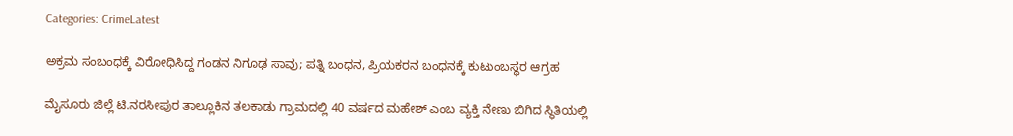Categories: CrimeLatest

ಅಕ್ರಮ ಸಂಬಂಧಕ್ಕೆ ವಿರೋಧಿಸಿದ್ದ ಗಂಡನ ನಿಗೂಢ ಸಾವು; ಪತ್ನಿ ಬಂಧನ, ಪ್ರಿಯಕರನ ಬಂಧನಕ್ಕೆ ಕುಟುಂಬಸ್ಥರ ಆಗ್ರಹ

ಮೈಸೂರು ಜಿಲ್ಲೆ ಟಿ.ನರಸೀಪುರ ತಾಲ್ಲೂಕಿನ ತಲಕಾಡು ಗ್ರಾಮದಲ್ಲಿ 40 ವರ್ಷದ ಮಹೇಶ್ ಎಂಬ ವ್ಯಕ್ತಿ ನೇಣು ಬಿಗಿದ ಸ್ಥಿತಿಯಲ್ಲಿ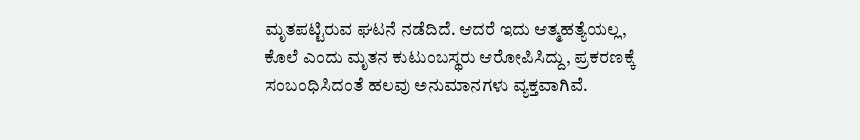ಮೃತಪಟ್ಟಿರುವ ಘಟನೆ ನಡೆದಿದೆ. ಆದರೆ ಇದು ಆತ್ಮಹತ್ಯೆಯಲ್ಲ, ಕೊಲೆ ಎಂದು ಮೃತನ ಕುಟುಂಬಸ್ಥರು ಆರೋಪಿಸಿದ್ದು, ಪ್ರಕರಣಕ್ಕೆ ಸಂಬಂಧಿಸಿದಂತೆ ಹಲವು ಅನುಮಾನಗಳು ವ್ಯಕ್ತವಾಗಿವೆ.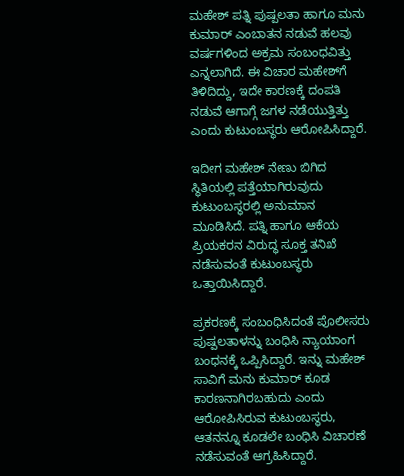ಮಹೇಶ್ ಪತ್ನಿ ಪುಷ್ಪಲತಾ ಹಾಗೂ ಮನು ಕುಮಾರ್ ಎಂಬಾತನ ನಡುವೆ ಹಲವು ವರ್ಷಗಳಿಂದ ಅಕ್ರಮ ಸಂಬಂಧವಿತ್ತು ಎನ್ನಲಾಗಿದೆ. ಈ ವಿಚಾರ ಮಹೇಶ್‌ಗೆ ತಿಳಿದಿದ್ದು, ಇದೇ ಕಾರಣಕ್ಕೆ ದಂಪತಿ ನಡುವೆ ಆಗಾಗ್ಗೆ ಜಗಳ ನಡೆಯುತ್ತಿತ್ತು ಎಂದು ಕುಟುಂಬಸ್ಥರು ಆರೋಪಿಸಿದ್ದಾರೆ.

ಇದೀಗ ಮಹೇಶ್ ನೇಣು ಬಿಗಿದ ಸ್ಥಿತಿಯಲ್ಲಿ ಪತ್ತೆಯಾಗಿರುವುದು ಕುಟುಂಬಸ್ಥರಲ್ಲಿ ಅನುಮಾನ ಮೂಡಿಸಿದೆ. ಪತ್ನಿ ಹಾಗೂ ಆಕೆಯ ಪ್ರಿಯಕರನ ವಿರುದ್ಧ ಸೂಕ್ತ ತನಿಖೆ ನಡೆಸುವಂತೆ ಕುಟುಂಬಸ್ಥರು ಒತ್ತಾಯಿಸಿದ್ದಾರೆ.

ಪ್ರಕರಣಕ್ಕೆ ಸಂಬಂಧಿಸಿದಂತೆ ಪೊಲೀಸರು ಪುಷ್ಪಲತಾಳನ್ನು ಬಂಧಿಸಿ ನ್ಯಾಯಾಂಗ ಬಂಧನಕ್ಕೆ ಒಪ್ಪಿಸಿದ್ದಾರೆ. ಇನ್ನು ಮಹೇಶ್ ಸಾವಿಗೆ ಮನು ಕುಮಾರ್ ಕೂಡ ಕಾರಣನಾಗಿರಬಹುದು ಎಂದು ಆರೋಪಿಸಿರುವ ಕುಟುಂಬಸ್ಥರು, ಆತನನ್ನೂ ಕೂಡಲೇ ಬಂಧಿಸಿ ವಿಚಾರಣೆ ನಡೆಸುವಂತೆ ಆಗ್ರಹಿಸಿದ್ದಾರೆ.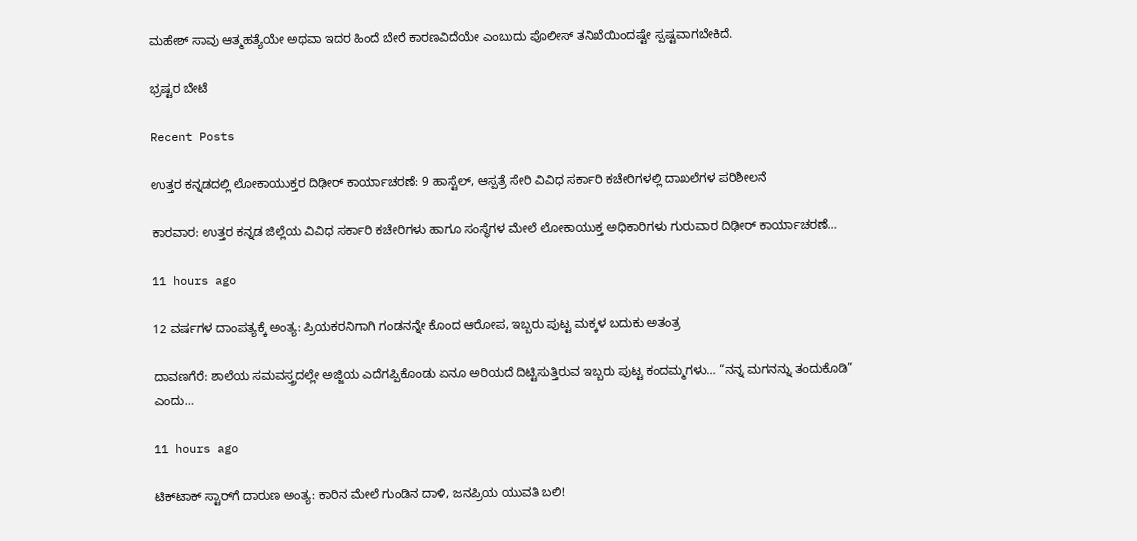ಮಹೇಶ್ ಸಾವು ಆತ್ಮಹತ್ಯೆಯೇ ಅಥವಾ ಇದರ ಹಿಂದೆ ಬೇರೆ ಕಾರಣವಿದೆಯೇ ಎಂಬುದು ಪೊಲೀಸ್ ತನಿಖೆಯಿಂದಷ್ಟೇ ಸ್ಪಷ್ಟವಾಗಬೇಕಿದೆ.

ಭ್ರಷ್ಟರ ಬೇಟೆ

Recent Posts

ಉತ್ತರ ಕನ್ನಡದಲ್ಲಿ ಲೋಕಾಯುಕ್ತರ ದಿಢೀರ್ ಕಾರ್ಯಾಚರಣೆ: 9 ಹಾಸ್ಟೆಲ್‌, ಆಸ್ಪತ್ರೆ ಸೇರಿ ವಿವಿಧ ಸರ್ಕಾರಿ ಕಚೇರಿಗಳಲ್ಲಿ ದಾಖಲೆಗಳ ಪರಿಶೀಲನೆ

ಕಾರವಾರ: ಉತ್ತರ ಕನ್ನಡ ಜಿಲ್ಲೆಯ ವಿವಿಧ ಸರ್ಕಾರಿ ಕಚೇರಿಗಳು ಹಾಗೂ ಸಂಸ್ಥೆಗಳ ಮೇಲೆ ಲೋಕಾಯುಕ್ತ ಅಧಿಕಾರಿಗಳು ಗುರುವಾರ ದಿಢೀರ್ ಕಾರ್ಯಾಚರಣೆ…

11 hours ago

12 ವರ್ಷಗಳ ದಾಂಪತ್ಯಕ್ಕೆ ಅಂತ್ಯ: ಪ್ರಿಯಕರನಿಗಾಗಿ ಗಂಡನನ್ನೇ ಕೊಂದ ಆರೋಪ, ಇಬ್ಬರು ಪುಟ್ಟ ಮಕ್ಕಳ ಬದುಕು ಅತಂತ್ರ

ದಾವಣಗೆರೆ: ಶಾಲೆಯ ಸಮವಸ್ತ್ರದಲ್ಲೇ ಅಜ್ಜಿಯ ಎದೆಗಪ್ಪಿಕೊಂಡು ಏನೂ ಅರಿಯದೆ ದಿಟ್ಟಿಸುತ್ತಿರುವ ಇಬ್ಬರು ಪುಟ್ಟ ಕಂದಮ್ಮಗಳು… “ನನ್ನ ಮಗನನ್ನು ತಂದುಕೊಡಿ” ಎಂದು…

11 hours ago

ಟಿಕ್‌ಟಾಕ್ ಸ್ಟಾರ್‌ಗೆ ದಾರುಣ ಅಂತ್ಯ: ಕಾರಿನ ಮೇಲೆ ಗುಂಡಿನ ದಾಳಿ, ಜನಪ್ರಿಯ ಯುವತಿ ಬಲಿ!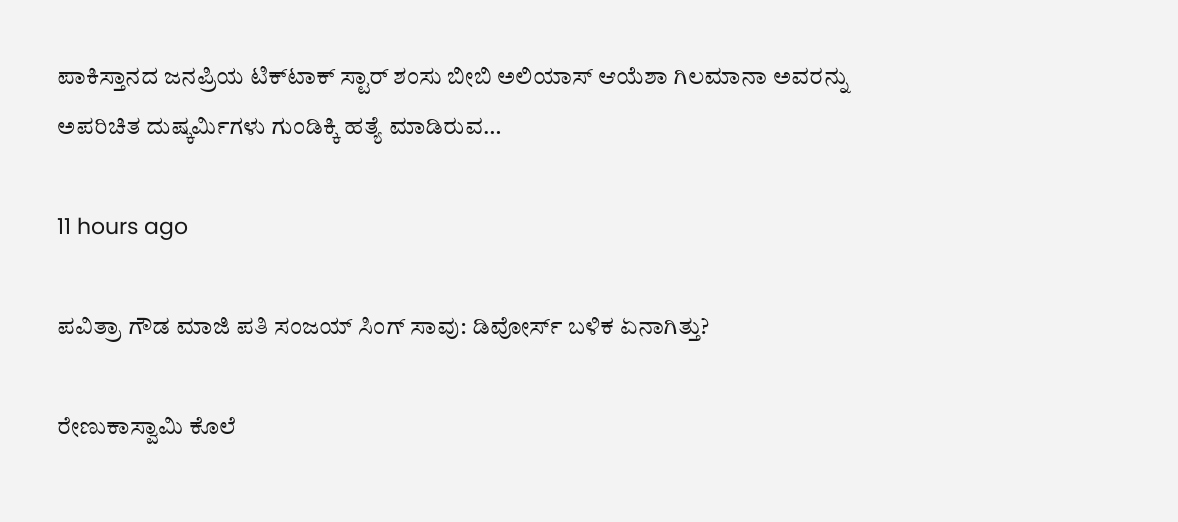ಪಾಕಿಸ್ತಾನದ ಜನಪ್ರಿಯ ಟಿಕ್‌ಟಾಕ್ ಸ್ಟಾರ್ ಶಂಸು ಬೀಬಿ ಅಲಿಯಾಸ್ ಆಯೆಶಾ ಗಿಲಮಾನಾ ಅವರನ್ನು ಅಪರಿಚಿತ ದುಷ್ಕರ್ಮಿಗಳು ಗುಂಡಿಕ್ಕಿ ಹತ್ಯೆ ಮಾಡಿರುವ…

11 hours ago

ಪವಿತ್ರಾ ಗೌಡ ಮಾಜಿ ಪತಿ ಸಂಜಯ್ ಸಿಂಗ್ ಸಾವು: ಡಿವೋರ್ಸ್‌ ಬಳಿಕ ಏನಾಗಿತ್ತು?

ರೇಣುಕಾಸ್ವಾಮಿ ಕೊಲೆ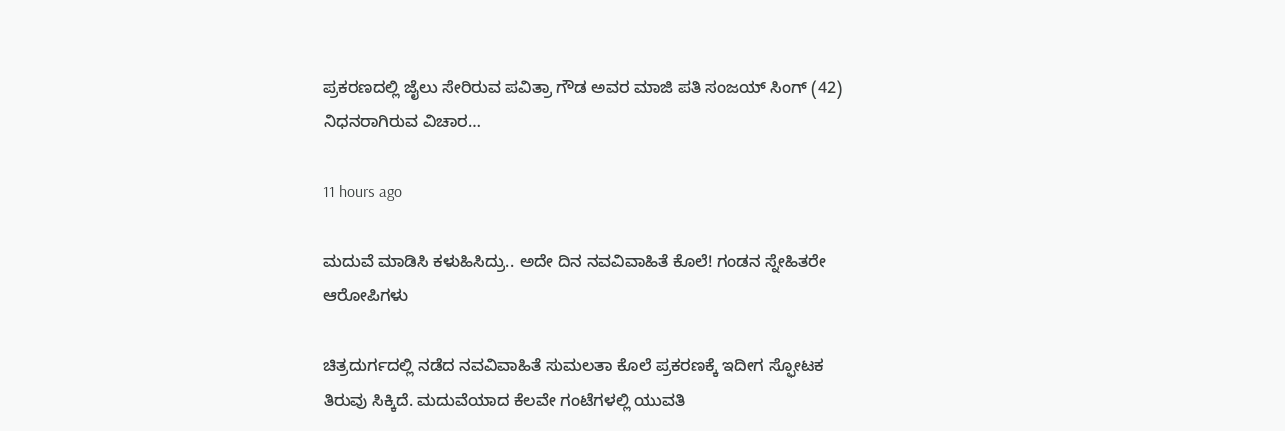ಪ್ರಕರಣದಲ್ಲಿ ಜೈಲು ಸೇರಿರುವ ಪವಿತ್ರಾ ಗೌಡ ಅವರ ಮಾಜಿ ಪತಿ ಸಂಜಯ್ ಸಿಂಗ್ (42) ನಿಧನರಾಗಿರುವ ವಿಚಾರ…

11 hours ago

ಮದುವೆ ಮಾಡಿಸಿ ಕಳುಹಿಸಿದ್ರು.. ಅದೇ ದಿನ ನವವಿವಾಹಿತೆ ಕೊಲೆ! ಗಂಡನ ಸ್ನೇಹಿತರೇ ಆರೋಪಿಗಳು

ಚಿತ್ರದುರ್ಗದಲ್ಲಿ ನಡೆದ ನವವಿವಾಹಿತೆ ಸುಮಲತಾ ಕೊಲೆ ಪ್ರಕರಣಕ್ಕೆ ಇದೀಗ ಸ್ಫೋಟಕ ತಿರುವು ಸಿಕ್ಕಿದೆ. ಮದುವೆಯಾದ ಕೆಲವೇ ಗಂಟೆಗಳಲ್ಲಿ ಯುವತಿ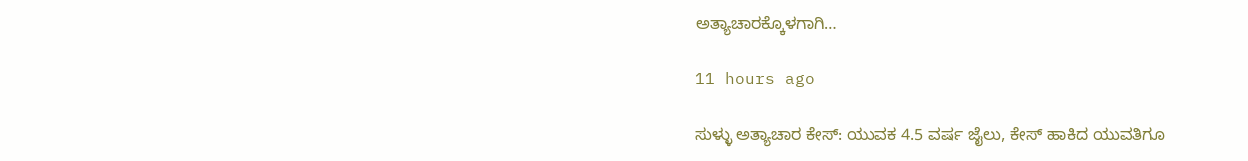ಅತ್ಯಾಚಾರಕ್ಕೊಳಗಾಗಿ…

11 hours ago

ಸುಳ್ಳು ಅತ್ಯಾಚಾರ ಕೇಸ್: ಯುವಕ 4.5 ವರ್ಷ ಜೈಲು, ಕೇಸ್ ಹಾಕಿದ ಯುವತಿಗೂ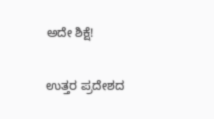ಅದೇ ಶಿಕ್ಷೆ!

ಉತ್ತರ ಪ್ರದೇಶದ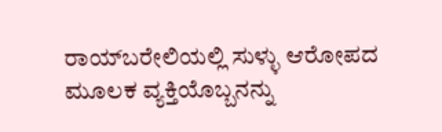ರಾಯ್‌ಬರೇಲಿಯಲ್ಲಿ ಸುಳ್ಳು ಆರೋಪದ ಮೂಲಕ ವ್ಯಕ್ತಿಯೊಬ್ಬನನ್ನು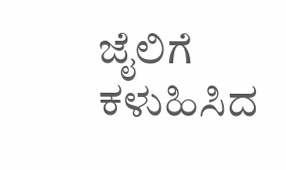ಜೈಲಿಗೆ ಕಳುಹಿಸಿದ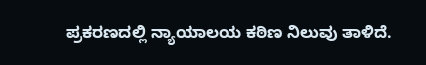ಪ್ರಕರಣದಲ್ಲಿ ನ್ಯಾಯಾಲಯ ಕಠಿಣ ನಿಲುವು ತಾಳಿದೆ.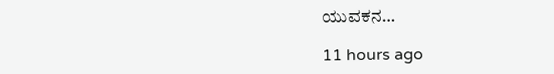ಯುವಕನ…

11 hours ago